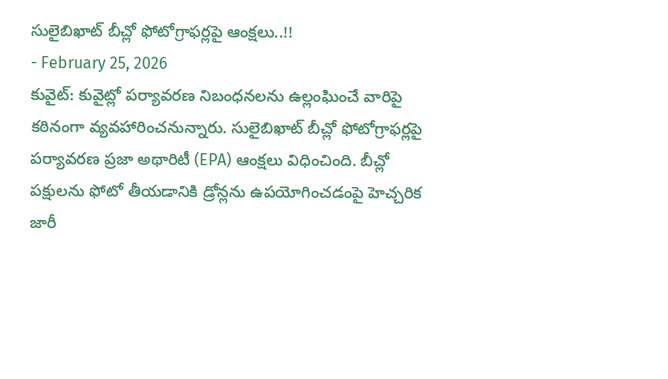సులైబిఖాట్ బీచ్లో ఫోటోగ్రాఫర్లపై ఆంక్షలు..!!
- February 25, 2026
కువైట్: కువైట్లో పర్యావరణ నిబంధనలను ఉల్లంఘించే వారిపై కఠినంగా వ్యవహారించనున్నారు. సులైబిఖాట్ బీచ్లో ఫోటోగ్రాఫర్లపై పర్యావరణ ప్రజా అథారిటీ (EPA) ఆంక్షలు విధించింది. బీచ్లో పక్షులను ఫోటో తీయడానికి డ్రోన్లను ఉపయోగించడంపై హెచ్చరిక జారీ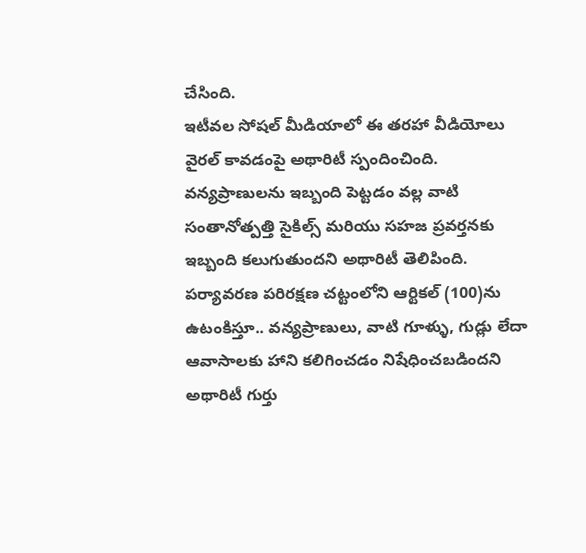చేసింది.
ఇటీవల సోషల్ మీడియాలో ఈ తరహా వీడియోలు వైరల్ కావడంపై అథారిటీ స్పందించింది. వన్యప్రాణులను ఇబ్బంది పెట్టడం వల్ల వాటి సంతానోత్పత్తి సైకిల్స్ మరియు సహజ ప్రవర్తనకు ఇబ్బంది కలుగుతుందని అథారిటీ తెలిపింది.
పర్యావరణ పరిరక్షణ చట్టంలోని ఆర్టికల్ (100)ను ఉటంకిస్తూ.. వన్యప్రాణులు, వాటి గూళ్ళు, గుడ్లు లేదా ఆవాసాలకు హాని కలిగించడం నిషేధించబడిందని అథారిటీ గుర్తు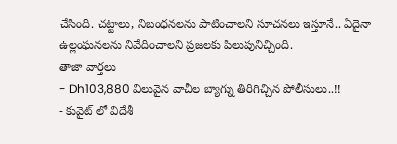చేసింది. చట్టాలు, నిబంధనలను పాటించాలని సూచనలు ఇస్తూనే.. ఏదైనా ఉల్లంఘనలను నివేదించాలని ప్రజలకు పిలుపునిచ్చింది.
తాజా వార్తలు
- Dh103,880 విలువైన వాచీల బ్యాగ్ను తిరిగిచ్చిన పోలీసులు..!!
- కువైట్ లో విదేశీ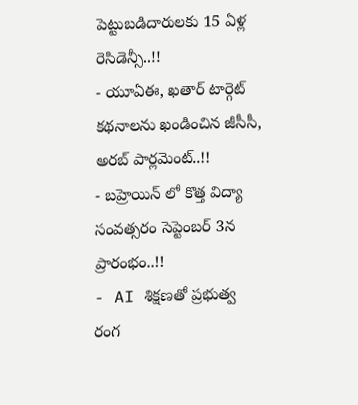పెట్టుబడిదారులకు 15 ఏళ్ల రెసిడెన్సీ..!!
- యూఏఈ, ఖతార్ టార్గెట్ కథనాలను ఖండించిన జీసీసీ, అరబ్ పార్లమెంట్..!!
- బహ్రెయిన్ లో కొత్త విద్యా సంవత్సరం సెప్టెంబర్ 3న ప్రారంభం..!!
- AI శిక్షణతో ప్రభుత్వ రంగ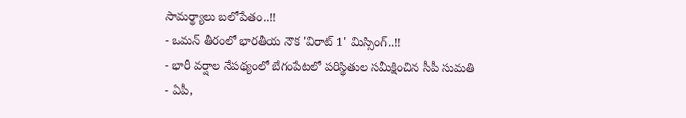సామర్థ్యాలు బలోపేతం..!!
- ఒమన్ తీరంలో భారతీయ నౌక 'విరాట్ 1' మిస్సింగ్..!!
- భారీ వర్షాల నేపథ్యంలో బేగంపేటలో పరిస్థితుల సమీక్షించిన సీపీ సుమతి
- ఏపీ,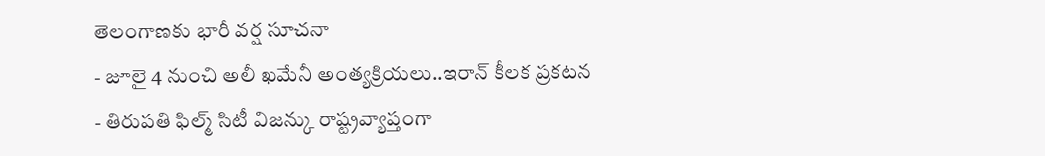తెలంగాణకు భారీ వర్ష సూచనా
- జూలై 4 నుంచి అలీ ఖమేనీ అంత్యక్రియలు..ఇరాన్ కీలక ప్రకటన
- తిరుపతి ఫిల్మ్ సిటీ విజన్కు రాష్ట్రవ్యాప్తంగా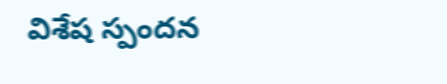విశేష స్పందన